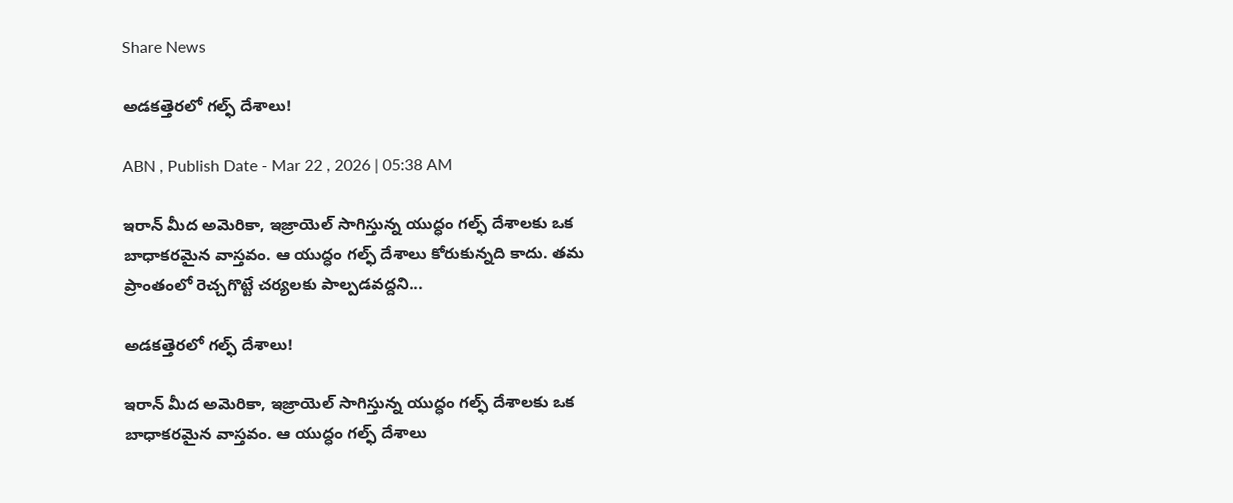Share News

అడకత్తెరలో గల్ఫ్‌ దేశాలు!

ABN , Publish Date - Mar 22 , 2026 | 05:38 AM

ఇరాన్‌ మీద అమెరికా, ఇజ్రాయెల్‌ సాగిస్తున్న యుద్ధం గల్ఫ్‌ దేశాలకు ఒక బాధాకరమైన వాస్తవం. ఆ యుద్ధం గల్ఫ్‌ దేశాలు కోరుకున్నది కాదు. తమ ప్రాంతంలో రెచ్చగొట్టే చర్యలకు పాల్పడవద్దని...

అడకత్తెరలో గల్ఫ్‌ దేశాలు!

ఇరాన్‌ మీద అమెరికా, ఇజ్రాయెల్‌ సాగిస్తున్న యుద్ధం గల్ఫ్‌ దేశాలకు ఒక బాధాకరమైన వాస్తవం. ఆ యుద్ధం గల్ఫ్‌ దేశాలు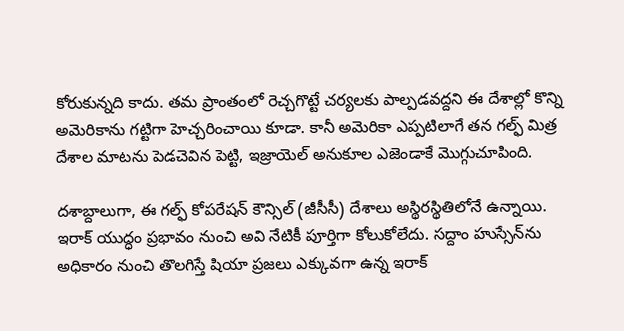కోరుకున్నది కాదు. తమ ప్రాంతంలో రెచ్చగొట్టే చర్యలకు పాల్పడవద్దని ఈ దేశాల్లో కొన్ని అమెరికాను గట్టిగా హెచ్చరించాయి కూడా. కానీ అమెరికా ఎప్పటిలాగే తన గల్ఫ్‌ మిత్ర దేశాల మాటను పెడచెవిన పెట్టి, ఇజ్రాయెల్‌ అనుకూల ఎజెండాకే మొగ్గుచూపింది.

దశాబ్దాలుగా, ఈ గల్ఫ్‌ కోపరేషన్‌ కౌన్సిల్‌ (జీసీసీ) దేశాలు అస్థిరస్థితిలోనే ఉన్నాయి. ఇరాక్ యుద్ధం ప్రభావం నుంచి అవి నేటికీ పూర్తిగా కోలుకోలేదు. సద్దాం హుస్సేన్‌ను అధికారం నుంచి తొలగిస్తే షియా ప్రజలు ఎక్కువగా ఉన్న ఇరాక్‌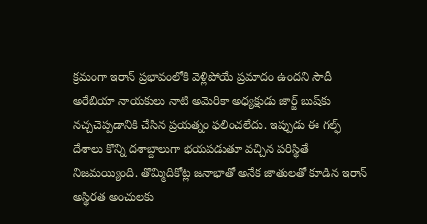క్రమంగా ఇరాన్‌ ప్రభావంలోకి వెళ్లిపోయే ప్రమాదం ఉందని సౌదీ అరేబియా నాయకులు నాటి అమెరికా అధ్యక్షుడు జార్జ్‌ బుష్‌కు నచ్చచెప్పడానికి చేసిన ప్రయత్నం ఫలించలేదు. ఇప్పుడు ఈ గల్ఫ్‌ దేశాలు కొన్ని దశాబ్దాలుగా భయపడుతూ వచ్చిన పరిస్థితే నిజమయ్యింది. తొమ్మిదికోట్ల జనాభాతో అనేక జాతులతో కూడిన ఇరాన్‌ అస్థిరత అంచులకు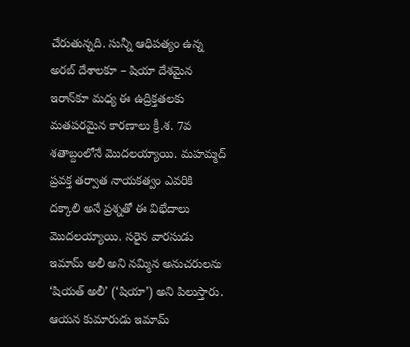చేరుతున్నది. సున్నీ ఆధిపత్యం ఉన్న అరబ్ దేశాలకూ – షియా దేశమైన ఇరాన్‌కూ మధ్య ఈ ఉద్రిక్తతలకు మతపరమైన కారణాలు క్రీ.శ. 7వ శతాబ్దంలోనే మొదలయ్యాయి. మహమ్మద్‌ ప్రవక్త తర్వాత నాయకత్వం ఎవరికి దక్కాలి అనే ప్రశ్నతో ఈ విభేదాలు మొదలయ్యాయి. సరైన వారసుడు ఇమామ్‌ అలీ అని నమ్మిన అనుచరులను ‘షియత్ అలీ’ (‘షియా’) అని పిలుస్తారు. ఆయన కుమారుడు ఇమామ్‌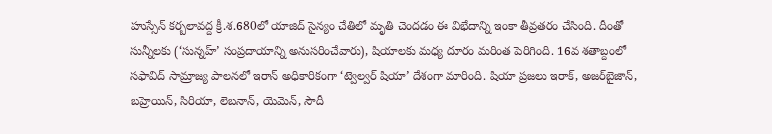హుస్సేన్‌ కర్బలావద్ద క్రీ.శ.680లో యాజిద్‌ సైన్యం చేతిలో మృతి చెందడం ఈ విభేదాన్ని ఇంకా తీవ్రతరం చేసింది. దీంతో సున్నీలకు (‘సున్నహ్’ సంప్రదాయాన్ని అనుసరించేవారు), షియాలకు మధ్య దూరం మరింత పెరిగింది. 16వ శతాబ్దంలో సఫావిద్‌ సామ్రాజ్య పాలనలో ఇరాన్‌ అధికారికంగా ‘ట్వెల్వర్ షియా’ దేశంగా మారింది. షియా ప్రజలు ఇరాక్‌, అజర్‌బైజాన్‌, బహ్రెయిన్‌, సిరియా, లెబనాన్‌, యెమెన్‌, సౌదీ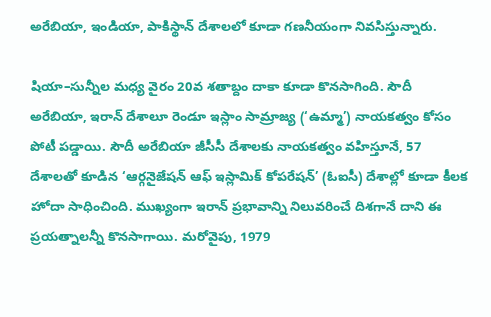అరేబియా, ఇండియా, పాకిస్థాన్‌ దేశాలలో కూడా గణనీయంగా నివసిస్తున్నారు.

షియా–సున్నీల మధ్య వైరం 20వ శతాబ్దం దాకా కూడా కొనసాగింది. సౌదీ అరేబియా, ఇరాన్‌ దేశాలూ రెండూ ఇస్లాం సామ్రాజ్య (‘ఉమ్మా’) నాయకత్వం కోసం పోటీ పడ్డాయి. సౌదీ అరేబియా జీసీసీ దేశాలకు నాయకత్వం వహిస్తూనే, 57 దేశాలతో కూడిన ‘ఆర్గనైజేషన్‌ ఆఫ్‌ ఇస్లామిక్‌ కోపరేషన్‌’ (ఓఐసీ) దేశాల్లో కూడా కీలక హోదా సాధించింది. ముఖ్యంగా ఇరాన్‌ ప్రభావాన్ని నిలువరించే దిశగానే దాని ఈ ప్రయత్నాలన్నీ కొనసాగాయి. మరోవైపు, 1979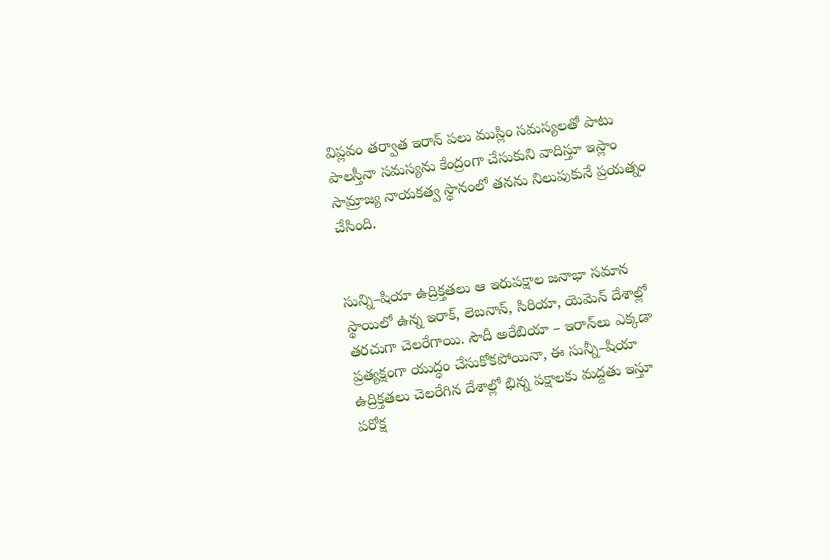విప్లవం తర్వాత ఇరాన్‌ పలు ముస్లిం సమస్యలతో పాటు పాలస్తీనా సమస్యను కేంద్రంగా చేసుకుని వాదిస్తూ ఇస్లాం సామ్రాజ్య నాయకత్వ స్థానంలో తనను నిలుపుకునే ప్రయత్నం చేసింది.


సున్ని–షియా ఉద్రిక్తతలు ఆ ఇరుపక్షాల జనాభా సమాన స్థాయిలో ఉన్న ఇరాక్‌, లెబనాన్‌, సిరియా, యెమెన్‌ దేశాల్లో తరచుగా చెలరేగాయి. సౌదీ అరేబియా – ఇరాన్‌లు ఎక్కడా ప్రత్యక్షంగా యుద్ధం చేసుకోకపోయినా, ఈ సున్నీ–షియా ఉద్రిక్తతలు చెలరేగిన దేశాల్లో భిన్న పక్షాలకు మద్దతు ఇస్తూ పరోక్ష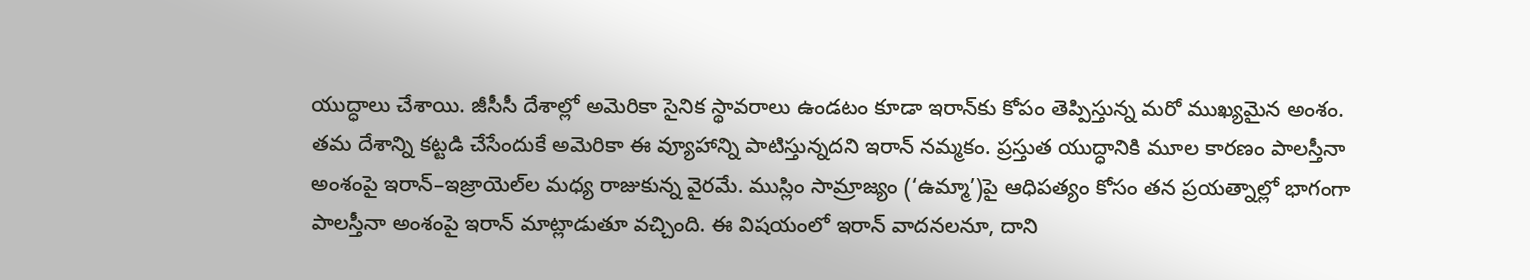యుద్ధాలు చేశాయి. జీసీసీ దేశాల్లో అమెరికా సైనిక స్థావరాలు ఉండటం కూడా ఇరాన్‌కు కోపం తెప్పిస్తున్న మరో ముఖ్యమైన అంశం. తమ దేశాన్ని కట్టడి చేసేందుకే అమెరికా ఈ వ్యూహాన్ని పాటిస్తున్నదని ఇరాన్‌ నమ్మకం. ప్రస్తుత యుద్ధానికి మూల కారణం పాలస్తీనా అంశంపై ఇరాన్‌–ఇజ్రాయెల్‌ల మధ్య రాజుకున్న వైరమే. ముస్లిం సామ్రాజ్యం (‘ఉమ్మా’)పై ఆధిపత్యం కోసం తన ప్రయత్నాల్లో భాగంగా పాలస్తీనా అంశంపై ఇరాన్‌ మాట్లాడుతూ వచ్చింది. ఈ విషయంలో ఇరాన్‌ వాదనలనూ, దాని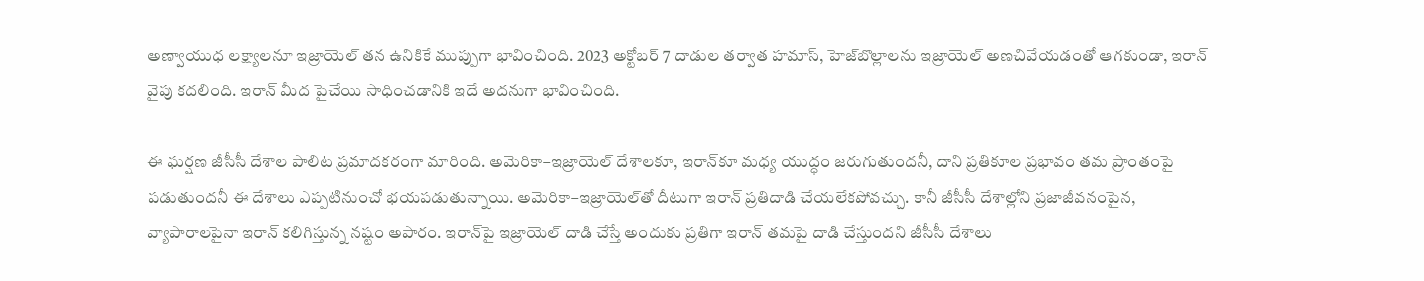అణ్వాయుధ లక్ష్యాలనూ ఇజ్రాయెల్‌ తన ఉనికికే ముప్పుగా భావించింది. 2023 అక్టోబర్ 7 దాడుల తర్వాత హమాస్‌, హెజ్‌బొల్లాలను ఇజ్రాయెల్‌ అణచివేయడంతో ఆగకుండా, ఇరాన్‌ వైపు కదలింది. ఇరాన్‌ మీద పైచేయి సాధించడానికి ఇదే అదనుగా భావించింది.

ఈ ఘర్షణ జీసీసీ దేశాల పాలిట ప్రమాదకరంగా మారింది. అమెరికా–ఇజ్రాయెల్‌ దేశాలకూ, ఇరాన్‌కూ మధ్య యుద్ధం జరుగుతుందనీ, దాని ప్రతికూల ప్రభావం తమ ప్రాంతంపై పడుతుందనీ ఈ దేశాలు ఎప్పటినుంచో భయపడుతున్నాయి. అమెరికా–ఇజ్రాయెల్‌తో దీటుగా ఇరాన్‌ ప్రతిదాడి చేయలేకపోవచ్చు. కానీ జీసీసీ దేశాల్లోని ప్రజాజీవనంపైన, వ్యాపారాలపైనా ఇరాన్‌ కలిగిస్తున్న నష్టం అపారం. ఇరాన్‌పై ఇజ్రాయెల్‌ దాడి చేస్తే అందుకు ప్రతిగా ఇరాన్‌ తమపై దాడి చేస్తుందని జీసీసీ దేశాలు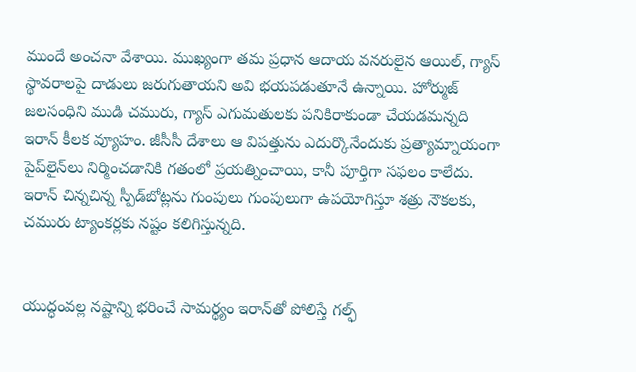ముందే అంచనా వేశాయి. ముఖ్యంగా తమ ప్రధాన ఆదాయ వనరులైన ఆయిల్‌, గ్యాస్‌ స్థావరాలపై దాడులు జరుగుతాయని అవి భయపడుతూనే ఉన్నాయి. హోర్ముజ్‌ జలసంధిని ముడి చమురు, గ్యాస్‌ ఎగుమతులకు పనికిరాకుండా చేయడమన్నది ఇరాన్‌ కీలక వ్యూహం. జీసీసీ దేశాలు ఆ విపత్తును ఎదుర్కొనేందుకు ప్రత్యామ్నాయంగా పైప్‌లైన్‌లు నిర్మించడానికి గతంలో ప్రయత్నించాయి, కానీ పూర్తిగా సఫలం కాలేదు. ఇరాన్‌ చిన్నచిన్న స్పీడ్‌బోట్లను గుంపులు గుంపులుగా ఉపయోగిస్తూ శత్రు నౌకలకు, చమురు ట్యాంకర్లకు నష్టం కలిగిస్తున్నది.


యుద్ధంవల్ల నష్టాన్ని భరించే సామర్థ్యం ఇరాన్‌తో పోలిస్తే గల్ఫ్‌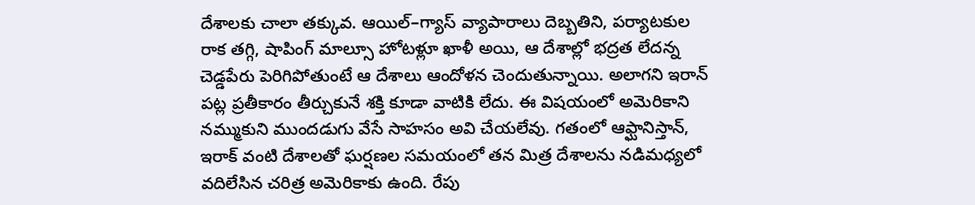దేశాలకు చాలా తక్కువ. ఆయిల్‌–గ్యాస్‌ వ్యాపారాలు దెబ్బతిని, పర్యాటకుల రాక తగ్గి, షాపింగ్ మాల్సూ హోటళ్లూ ఖాళీ అయి, ఆ దేశాల్లో భద్రత లేదన్న చెడ్డపేరు పెరిగిపోతుంటే ఆ దేశాలు ఆందోళన చెందుతున్నాయి. అలాగని ఇరాన్‌ పట్ల ప్రతీకారం తీర్చుకునే శక్తి కూడా వాటికి లేదు. ఈ విషయంలో అమెరికాని నమ్ముకుని ముందడుగు వేసే సాహసం అవి చేయలేవు. గతంలో ఆఫ్ఘానిస్తాన్‌, ఇరాక్‌ వంటి దేశాలతో ఘర్షణల సమయంలో తన మిత్ర దేశాలను నడిమధ్యలో వదిలేసిన చరిత్ర అమెరికాకు ఉంది. రేపు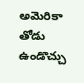అమెరికా తోడు ఉండొచ్చు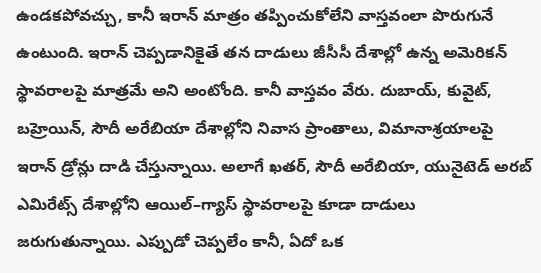ఉండకపోవచ్చు, కానీ ఇరాన్‌ మాత్రం తప్పించుకోలేని వాస్తవంలా పొరుగునే ఉంటుంది. ఇరాన్‌ చెప్పడానికైతే తన దాడులు జీసీసీ దేశాల్లో ఉన్న అమెరికన్‌ స్థావరాలపై మాత్రమే అని అంటోంది. కానీ వాస్తవం వేరు. దుబాయ్‌, కువైట్‌, బహ్రెయిన్‌, సౌదీ అరేబియా దేశాల్లోని నివాస ప్రాంతాలు, విమానాశ్రయాలపై ఇరాన్‌ డ్రోన్లు దాడి చేస్తున్నాయి. అలాగే ఖతర్‌, సౌదీ అరేబియా, యునైటెడ్‌ అరబ్‌ ఎమిరేట్స్‌ దేశాల్లోని ఆయిల్‌–గ్యాస్‌ స్థావరాలపై కూడా దాడులు జరుగుతున్నాయి. ఎప్పుడో చెప్పలేం కానీ, ఏదో ఒక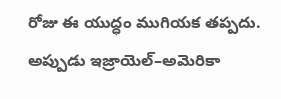రోజు ఈ యుద్ధం ముగియక తప్పదు. అప్పుడు ఇజ్రాయెల్‌–అమెరికా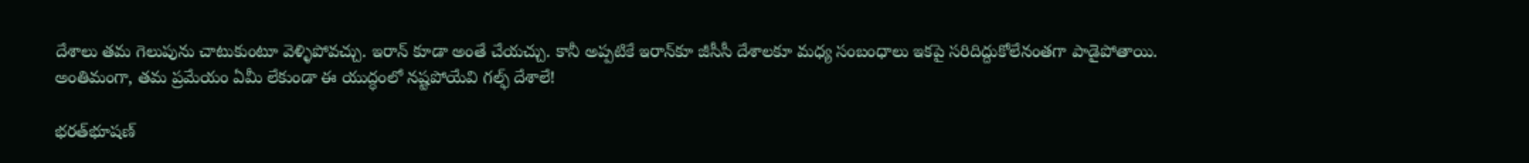దేశాలు తమ గెలుపును చాటుకుంటూ వెళ్ళిపోవచ్చు. ఇరాన్‌ కూడా అంతే చేయచ్చు. కానీ అప్పటికే ఇరాన్‌కూ జీసీసీ దేశాలకూ మధ్య సంబంధాలు ఇకపై సరిదిద్దుకోలేనంతగా పాడైపోతాయి. అంతిమంగా, తమ ప్రమేయం ఏమీ లేకుండా ఈ యుద్ధంలో నష్టపోయేవి గల్ఫ్‌ దేశాలే!

భరత్‌భూషణ్‌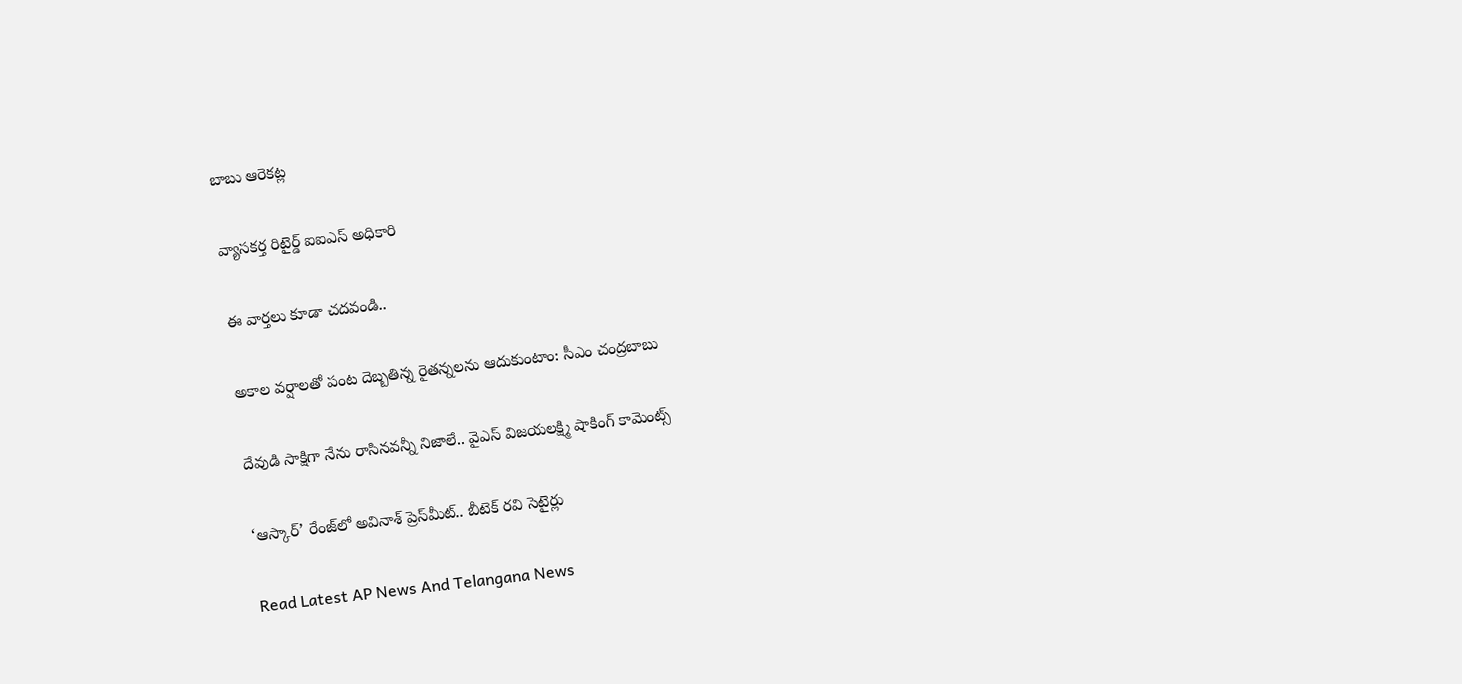బాబు ఆరెకట్ల

వ్యాసకర్త రిటైర్డ్‌ ఐఐఎస్‌ అధికారి

ఈ వార్తలు కూడా చదవండి..

అకాల వర్షాలతో పంట దెబ్బతిన్న రైతన్నలను ఆదుకుంటాం: సీఎం చంద్రబాబు

దేవుడి సాక్షిగా నేను రాసినవన్నీ నిజాలే.. వైఎస్ విజయలక్ష్మి షాకింగ్ కామెంట్స్

‘ఆస్కార్’ రేంజ్‌లో అవినాశ్‌ ప్రెస్‌మీట్.. బీటెక్ రవి సెటైర్లు

Read Latest AP News And Telangana News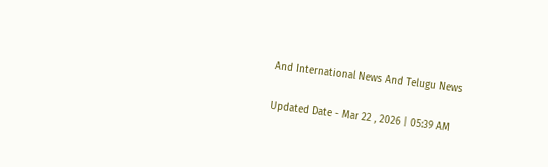And International News And Telugu News

Updated Date - Mar 22 , 2026 | 05:39 AM